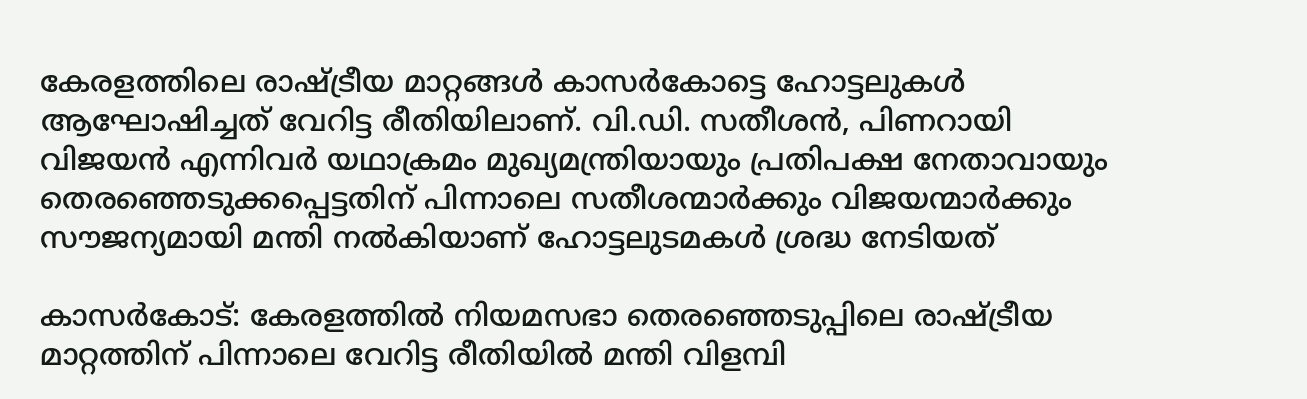കേരളത്തിലെ രാഷ്ട്രീയ മാറ്റങ്ങൾ കാസർകോട്ടെ ഹോട്ടലുകൾ ആഘോഷിച്ചത് വേറിട്ട രീതിയിലാണ്. വി.ഡി. സതീശൻ, പിണറായി വിജയൻ എന്നിവർ യഥാക്രമം മുഖ്യമന്ത്രിയായും പ്രതിപക്ഷ നേതാവായും തെരഞ്ഞെടുക്കപ്പെട്ടതിന് പിന്നാലെ സതീശന്മാർക്കും വിജയന്മാർക്കും സൗജന്യമായി മന്തി നൽകിയാണ് ഹോട്ടലുടമകൾ ശ്രദ്ധ നേടിയത്

കാസർകോട്: കേരളത്തിൽ നിയമസഭാ തെരഞ്ഞെടുപ്പിലെ രാഷ്ട്രീയ മാറ്റത്തിന് പിന്നാലെ വേറിട്ട രീതിയിൽ മന്തി വിളമ്പി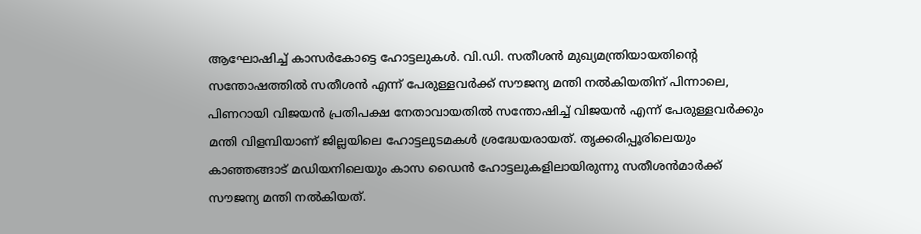ആഘോഷിച്ച് കാസർകോട്ടെ ഹോട്ടലുകൾ. വി.ഡി. സതീശൻ മുഖ്യമന്ത്രിയായതിന്റെ സന്തോഷത്തിൽ സതീശൻ എന്ന് പേരുള്ളവർക്ക് സൗജന്യ മന്തി നൽകിയതിന് പിന്നാലെ, പിണറായി വിജയൻ പ്രതിപക്ഷ നേതാവായതിൽ സന്തോഷിച്ച് വിജയൻ എന്ന് പേരുള്ളവർക്കും മന്തി വിളമ്പിയാണ് ജില്ലയിലെ ഹോട്ടലുടമകൾ ശ്രദ്ധേയരായത്. തൃക്കരിപ്പൂരിലെയും കാഞ്ഞങ്ങാട് മഡിയനിലെയും കാസ ഡൈൻ ഹോട്ടലുകളിലായിരുന്നു സതീശൻമാർക്ക് സൗജന്യ മന്തി നൽകിയത്.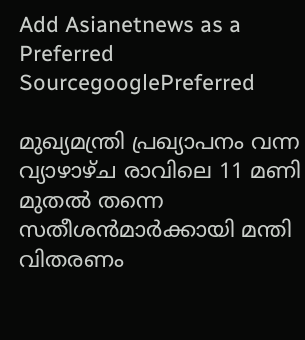Add Asianetnews as a Preferred SourcegooglePreferred

മുഖ്യമന്ത്രി പ്രഖ്യാപനം വന്ന വ്യാഴാഴ്ച രാവിലെ 11 മണി മുതൽ തന്നെ സതീശൻമാർക്കായി മന്തി വിതരണം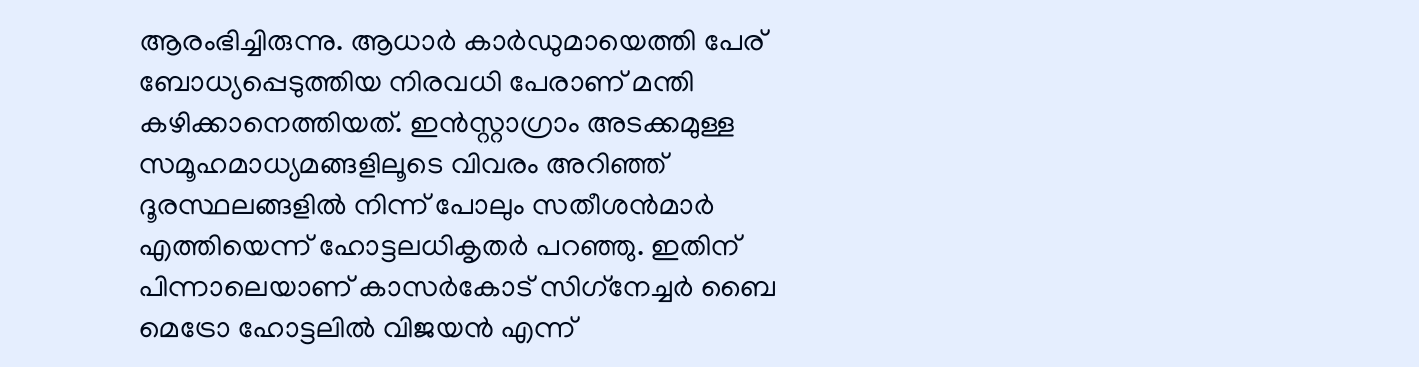ആരംഭിച്ചിരുന്നു. ആധാർ കാർഡുമായെത്തി പേര് ബോധ്യപ്പെടുത്തിയ നിരവധി പേരാണ് മന്തി കഴിക്കാനെത്തിയത്. ഇൻസ്റ്റാഗ്രാം അടക്കമുള്ള സമൂഹമാധ്യമങ്ങളിലൂടെ വിവരം അറിഞ്ഞ് ദൂരസ്ഥലങ്ങളിൽ നിന്ന് പോലും സതീശൻമാർ എത്തിയെന്ന് ഹോട്ടലധികൃതർ പറഞ്ഞു. ഇതിന് പിന്നാലെയാണ് കാസർകോട് സിഗ്‌നേച്ചർ ബൈ മെട്രോ ഹോട്ടലിൽ വിജയൻ എന്ന്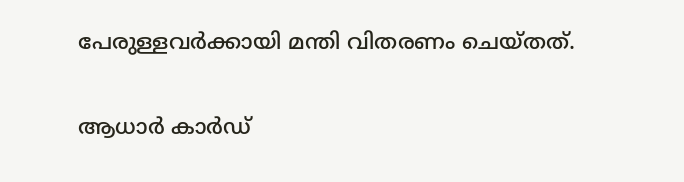പേരുള്ളവർക്കായി മന്തി വിതരണം ചെയ്തത്.

ആധാർ കാർഡ്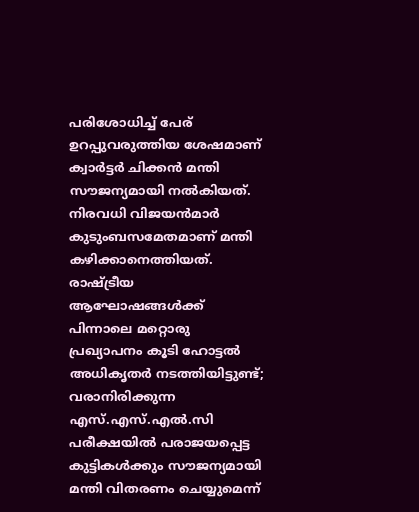പരിശോധിച്ച് പേര് ഉറപ്പുവരുത്തിയ ശേഷമാണ് ക്വാർട്ടർ ചിക്കൻ മന്തി സൗജന്യമായി നൽകിയത്. നിരവധി വിജയൻമാർ കുടുംബസമേതമാണ് മന്തി കഴിക്കാനെത്തിയത്. രാഷ്ട്രീയ ആഘോഷങ്ങൾക്ക് പിന്നാലെ മറ്റൊരു പ്രഖ്യാപനം കൂടി ഹോട്ടൽ അധികൃതർ നടത്തിയിട്ടുണ്ട്; വരാനിരിക്കുന്ന എസ്.എസ്.എൽ.സി പരീക്ഷയിൽ പരാജയപ്പെട്ട കുട്ടികൾക്കും സൗജന്യമായി മന്തി വിതരണം ചെയ്യുമെന്ന്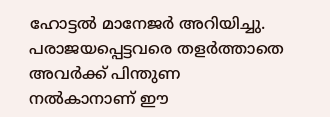ഹോട്ടൽ മാനേജർ അറിയിച്ചു. പരാജയപ്പെട്ടവരെ തളർത്താതെ അവർക്ക് പിന്തുണ നൽകാനാണ് ഈ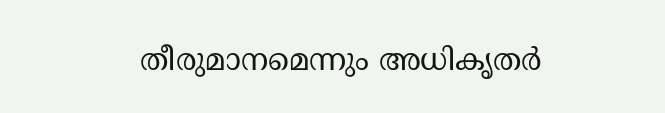തീരുമാനമെന്നും അധികൃതർ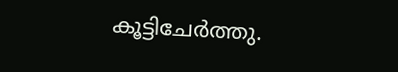കൂട്ടിചേർത്തു.